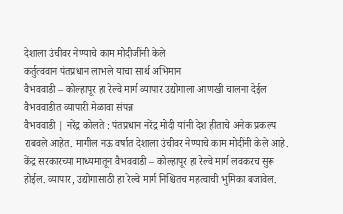देशाला उंचीवर नेण्याचे काम मोदीजींनी केले
कर्तुत्ववान पंतप्रधान लाभले याचा सार्थ अभिमान
वैभववाडी – कोल्हापूर हा रेल्वे मार्ग व्यापार उद्योगाला आणखी चालना देईल
वैभववाडीत व्यापारी मेळावा संपन्न
वैभववाडी | नरेंद्र कोलते : पंतप्रधान नरेंद्र मोदी यांनी देश हीताचे अनेक प्रकल्प राबवले आहेत. मागील नऊ वर्षात देशाला उंचीवर नेण्याचे काम मोदींनी केले आहे. केंद्र सरकारच्या माध्यमातून वैभववाडी – कोल्हापूर हा रेल्वे मार्ग लवकरच सुरू होईल. व्यापार, उद्योगासाठी हा रेल्वे मार्ग निश्चितच महत्वाची भुमिका बजावेल.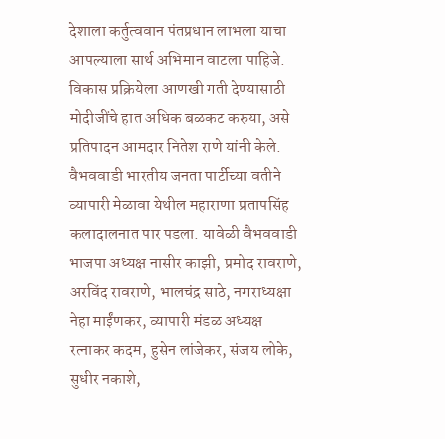देशाला कर्तुत्ववान पंतप्रधान लाभला याचा आपल्याला सार्थ अभिमान वाटला पाहिजे. विकास प्रक्रियेला आणखी गती देण्यासाठी मोदीजींचे हात अधिक बळकट करुया, असे प्रतिपादन आमदार नितेश राणे यांनी केले.
वैभववाडी भारतीय जनता पार्टीच्या वतीने व्यापारी मेळावा येथील महाराणा प्रतापसिंह कलादालनात पार पडला. यावेळी वैभववाडी भाजपा अध्यक्ष नासीर काझी, प्रमोद रावराणे, अरविंद रावराणे, भालचंद्र साठे, नगराध्यक्षा नेहा माईंणकर, व्यापारी मंडळ अध्यक्ष रत्नाकर कदम, हुसेन लांजेकर, संजय लोके, सुधीर नकाशे,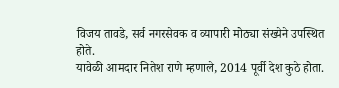विजय तावडे, सर्व नगरसेवक व व्यापारी मोठ्या संख्येने उपस्थित होते.
यावेळी आमदार नितेश राणे म्हणाले, 2014 पूर्वी देश कुठे होता.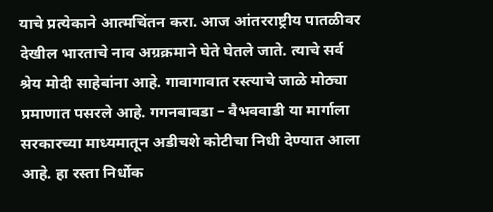याचे प्रत्येकाने आत्मचिंतन करा. आज आंतरराष्ट्रीय पातळीवर देखील भारताचे नाव अग्रक्रमाने घेते घेतले जाते. त्याचे सर्व श्रेय मोदी साहेबांना आहे. गावागावात रस्त्याचे जाळे मोठ्या प्रमाणात पसरले आहे. गगनबावडा – वैभववाडी या मार्गाला सरकारच्या माध्यमातून अडीचशे कोटीचा निधी देण्यात आला आहे. हा रस्ता निर्धोक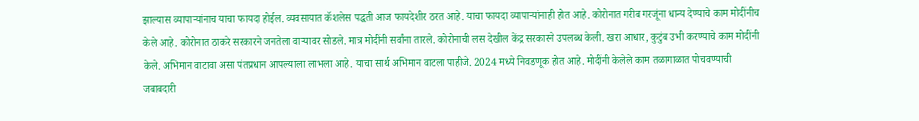झाल्यास व्यापाऱ्यांनाच याचा फायदा होईल. व्यवसायात कॅशलेस पद्धती आज फायदेशीर ठरत आहे. याचा फायदा व्यापाऱ्यांनाही होत आहे. कोरोनात गरीब गरजूंना धान्य देण्याचे काम मोदींनीच केले आहे. कोरोनात ठाकरे सरकारने जनतेला वाऱ्यावर सोडले. मात्र मोदींनी सर्वांना तारले. कोरोनाची लस देखील केंद्र सरकारने उपलब्ध केली. खरा आधार, कुटुंब उभी करण्याचे काम मोदींनी केले. अभिमान वाटावा असा पंतप्रधान आपल्याला लाभला आहे. याचा सार्थ अभिमान वाटला पाहीजे. 2024 मध्ये निवडणूक होत आहे. मोदींनी केलेले काम तळागाळात पोचवण्याची जबाबदारी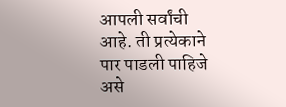आपली सर्वांची आहे. ती प्रत्येकाने पार पाडली पाहिजे असे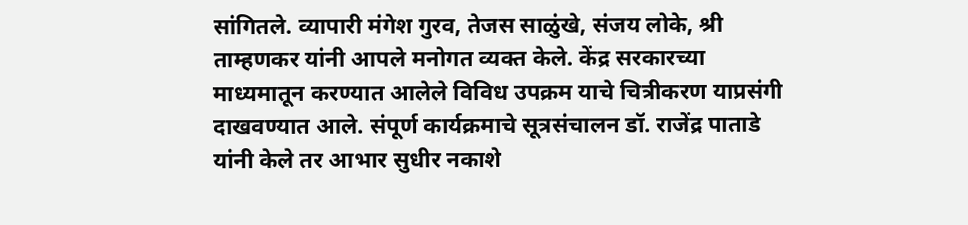सांगितले. व्यापारी मंगेश गुरव, तेजस साळुंखे, संजय लोके, श्री ताम्हणकर यांनी आपले मनोगत व्यक्त केले. केंद्र सरकारच्या माध्यमातून करण्यात आलेले विविध उपक्रम याचे चित्रीकरण याप्रसंगी दाखवण्यात आले. संपूर्ण कार्यक्रमाचे सूत्रसंचालन डॉ. राजेंद्र पाताडे यांनी केले तर आभार सुधीर नकाशे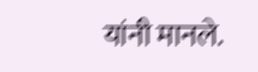यांनी मानले.